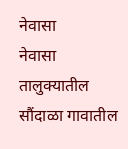नेवासा
नेवासा तालुक्यातील सौंदाळा गावातील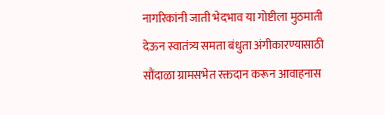नागरिकांनी जाती भेदभाव या गोष्टीला मुठमाती देऊन स्वातंत्र्य समता बंधुता अंगीकारण्यासाठी सौंदाळा ग्रामसभेत रक्तदान करून आवाहनास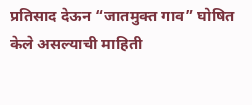प्रतिसाद देऊन “जातमुक्त गाव” घोषित केले असल्याची माहिती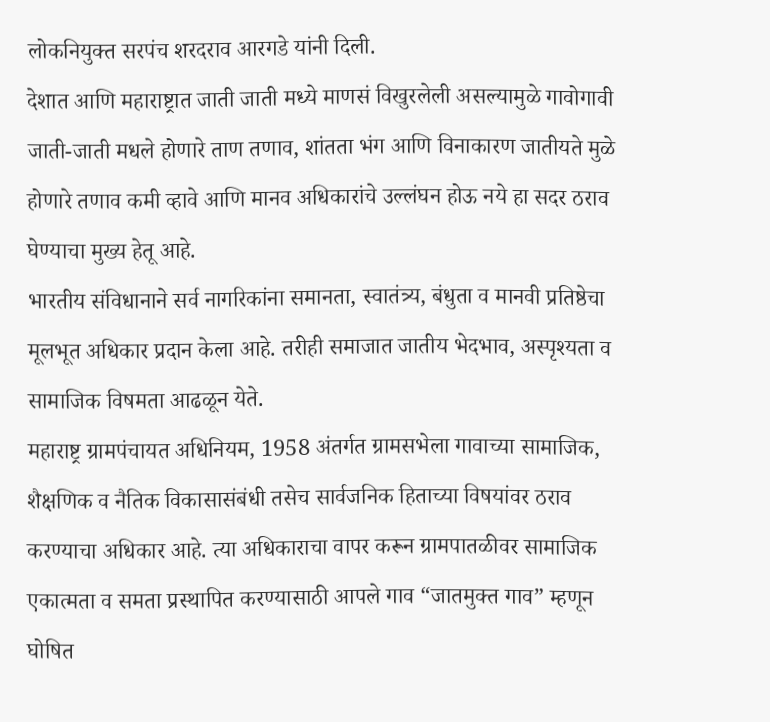लोकनियुक्त सरपंच शरदराव आरगडे यांनी दिली.
देशात आणि महाराष्ट्रात जाती जाती मध्ये माणसं विखुरलेली असल्यामुळे गावोगावी जाती-जाती मधले होणारे ताण तणाव, शांतता भंग आणि विनाकारण जातीयते मुळे होणारे तणाव कमी व्हावे आणि मानव अधिकारांचे उल्लंघन होऊ नये हा सदर ठराव घेण्याचा मुख्य हेतू आहे.
भारतीय संविधानाने सर्व नागरिकांना समानता, स्वातंत्र्य, बंधुता व मानवी प्रतिष्ठेचा मूलभूत अधिकार प्रदान केला आहे. तरीही समाजात जातीय भेदभाव, अस्पृश्यता व सामाजिक विषमता आढळून येते.
महाराष्ट्र ग्रामपंचायत अधिनियम, 1958 अंतर्गत ग्रामसभेला गावाच्या सामाजिक, शैक्षणिक व नैतिक विकासासंबंधी तसेच सार्वजनिक हिताच्या विषयांवर ठराव करण्याचा अधिकार आहे. त्या अधिकाराचा वापर करून ग्रामपातळीवर सामाजिक एकात्मता व समता प्रस्थापित करण्यासाठी आपले गाव “जातमुक्त गाव” म्हणून घोषित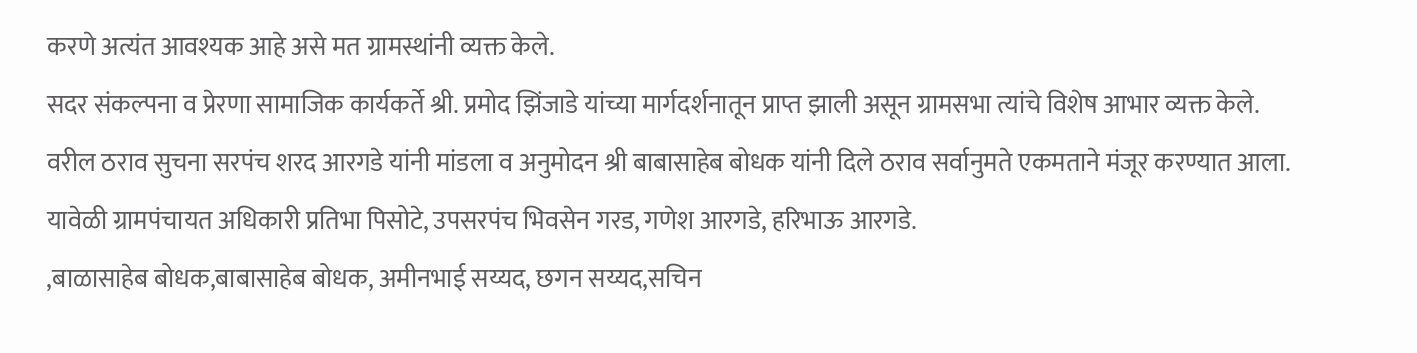करणे अत्यंत आवश्यक आहे असे मत ग्रामस्थांनी व्यक्त केले.
सदर संकल्पना व प्रेरणा सामाजिक कार्यकर्ते श्री. प्रमोद झिंजाडे यांच्या मार्गदर्शनातून प्राप्त झाली असून ग्रामसभा त्यांचे विशेष आभार व्यक्त केले.
वरील ठराव सुचना सरपंच शरद आरगडे यांनी मांडला व अनुमोदन श्री बाबासाहेब बोधक यांनी दिले ठराव सर्वानुमते एकमताने मंजूर करण्यात आला.
यावेळी ग्रामपंचायत अधिकारी प्रतिभा पिसोटे, उपसरपंच भिवसेन गरड, गणेश आरगडे, हरिभाऊ आरगडे.
,बाळासाहेब बोधक,बाबासाहेब बोधक, अमीनभाई सय्यद, छगन सय्यद,सचिन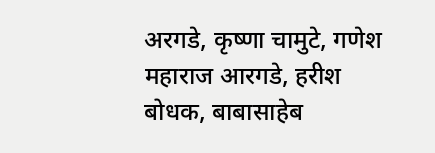अरगडे, कृष्णा चामुटे, गणेश महाराज आरगडे, हरीश बोधक, बाबासाहेब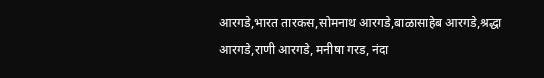आरगडे,भारत तारकस,सोमनाथ आरगडे,बाळासाहेब आरगडे,श्रद्धा आरगडे,राणी आरगडे, मनीषा गरड, नंदा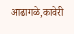आढागळे,कावेरी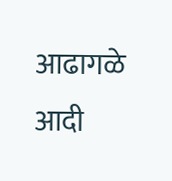आढागळे आदी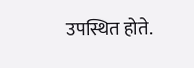उपस्थित होते.